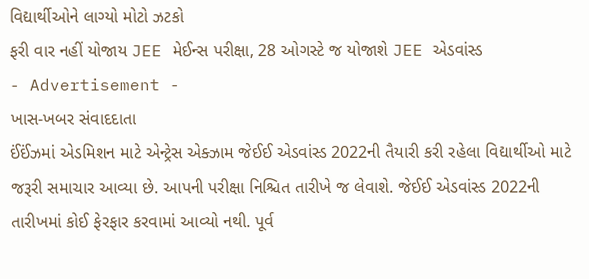વિદ્યાર્થીઓને લાગ્યો મોટો ઝટકો
ફરી વાર નહીં યોજાય JEE મેઈન્સ પરીક્ષા, 28 ઓગસ્ટે જ યોજાશે JEE એડવાંસ્ડ
- Advertisement -
ખાસ-ખબર સંવાદદાતા
ઈંઈંઝમાં એડમિશન માટે એન્ટ્રેસ એક્ઝામ જેઈઈ એડવાંસ્ડ 2022ની તૈયારી કરી રહેલા વિદ્યાર્થીઓ માટે જરૂરી સમાચાર આવ્યા છે. આપની પરીક્ષા નિશ્ચિત તારીખે જ લેવાશે. જેઈઈ એડવાંસ્ડ 2022ની તારીખમાં કોઈ ફેરફાર કરવામાં આવ્યો નથી. પૂર્વ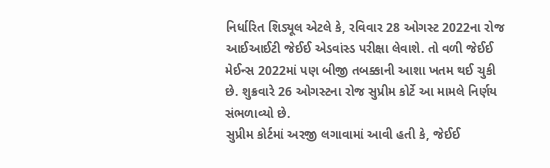નિર્ધારિત શિડ્યૂલ એટલે કે, રવિવાર 28 ઓગસ્ટ 2022ના રોજ આઈઆઈટી જેઈઈ એડવાંસ્ડ પરીક્ષા લેવાશે. તો વળી જેઈઈ મેઈન્સ 2022માં પણ બીજી તબક્કાની આશા ખતમ થઈ ચુકી છે. શુક્રવારે 26 ઓગસ્ટના રોજ સુપ્રીમ કોર્ટે આ મામલે નિર્ણય સંભળાવ્યો છે.
સુપ્રીમ કોર્ટમાં અરજી લગાવામાં આવી હતી કે, જેઈઈ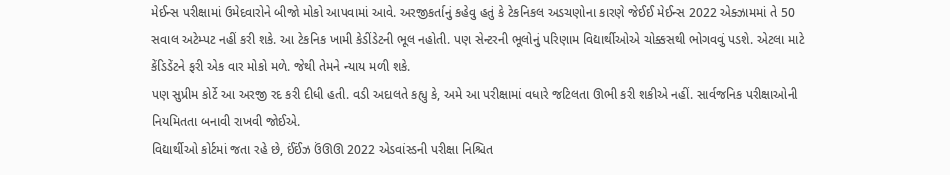મેઈન્સ પરીક્ષામાં ઉમેદવારોને બીજો મોકો આપવામાં આવે. અરજીકર્તાનું કહેવુ હતું કે ટેકનિકલ અડચણોના કારણે જેઈઈ મેઈન્સ 2022 એક્ઝામમાં તે 50 સવાલ અટેમ્પટ નહીં કરી શકે. આ ટેકનિક ખામી કેડીંડેટની ભૂલ નહોતી. પણ સેન્ટરની ભૂલોનું પરિણામ વિદ્યાર્થીઓએ ચોક્કસથી ભોગવવું પડશે. એટલા માટે કેંડિડેંટને ફરી એક વાર મોકો મળે. જેથી તેમને ન્યાય મળી શકે.
પણ સુપ્રીમ કોર્ટે આ અરજી રદ કરી દીધી હતી. વડી અદાલતે કહ્યુ કે, અમે આ પરીક્ષામાં વધારે જટિલતા ઊભી કરી શકીએ નહીં. સાર્વજનિક પરીક્ષાઓની નિયમિતતા બનાવી રાખવી જોઈએ.
વિદ્યાર્થીઓ કોર્ટમાં જતા રહે છે, ઈંઈંઝ ઉંઊઊ 2022 એડવાંસ્ડની પરીક્ષા નિશ્ચિત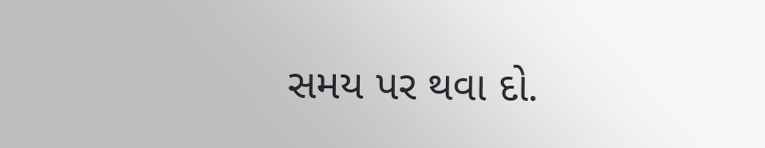સમય પર થવા દો.